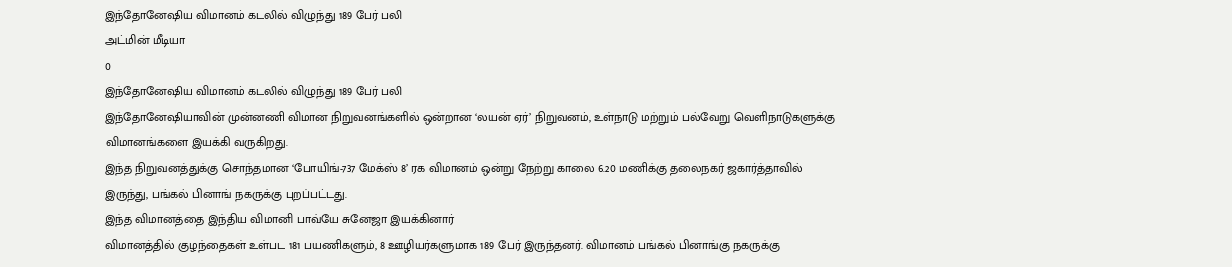இந்தோனேஷிய விமானம் கடலில் விழுந்து 189 பேர் பலி
அட்மின் மீடியா
0
இந்தோனேஷிய விமானம் கடலில் விழுந்து 189 பேர் பலி
இந்தோனேஷியாவின் முன்னணி விமான நிறுவனங்களில் ஒன்றான ‘லயன் ஏர்’ நிறுவனம், உள்நாடு மற்றும் பல்வேறு வெளிநாடுகளுக்கு விமானங்களை இயக்கி வருகிறது.
இந்த நிறுவனத்துக்கு சொந்தமான ‘போயிங்-737 மேக்ஸ் 8’ ரக விமானம் ஒன்று நேற்று காலை 6.20 மணிக்கு தலைநகர் ஜகார்த்தாவில் இருந்து, பங்கல் பினாங் நகருக்கு புறப்பட்டது.
இந்த விமானத்தை இந்திய விமானி பாவ்யே சுனேஜா இயக்கினார்
விமானத்தில் குழந்தைகள் உள்பட 181 பயணிகளும், 8 ஊழியர்களுமாக 189 பேர் இருந்தனர். விமானம் பங்கல் பினாங்கு நகருக்கு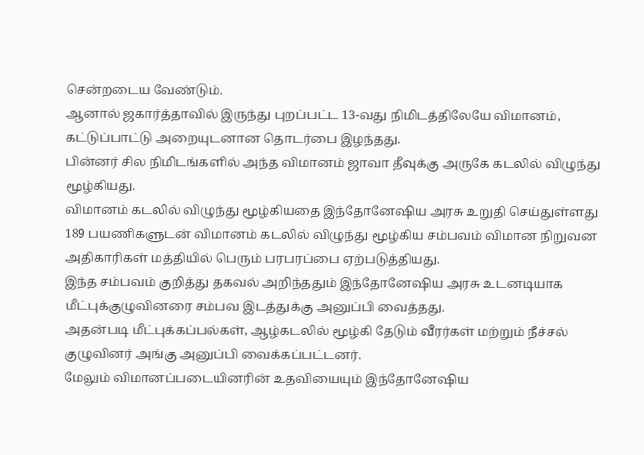சென்றடைய வேண்டும்.
ஆனால் ஜகார்த்தாவில் இருந்து புறப்பட்ட 13-வது நிமிடத்திலேயே விமானம், கட்டுப்பாட்டு அறையுடனான தொடர்பை இழந்தது.
பின்னர் சில நிமிடங்களில் அந்த விமானம் ஜாவா தீவுக்கு அருகே கடலில் விழுந்து மூழ்கியது.
விமானம் கடலில் விழுந்து மூழ்கியதை இந்தோனேஷிய அரசு உறுதி செய்துள்ளது
189 பயணிகளுடன் விமானம் கடலில் விழுந்து மூழ்கிய சம்பவம் விமான நிறுவன அதிகாரிகள் மத்தியில் பெரும் பரபரப்பை ஏற்படுத்தியது.
இந்த சம்பவம் குறித்து தகவல் அறிந்ததும் இந்தோனேஷிய அரசு உடனடியாக மீட்புக்குழுவினரை சம்பவ இடத்துக்கு அனுப்பி வைத்தது.
அதன்படி மீட்புக்கப்பல்கள், ஆழ்கடலில் மூழ்கி தேடும் வீரர்கள் மற்றும் நீச்சல் குழுவினர் அங்கு அனுப்பி வைக்கப்பட்டனர்.
மேலும் விமானப்படையினரின் உதவியையும் இந்தோனேஷிய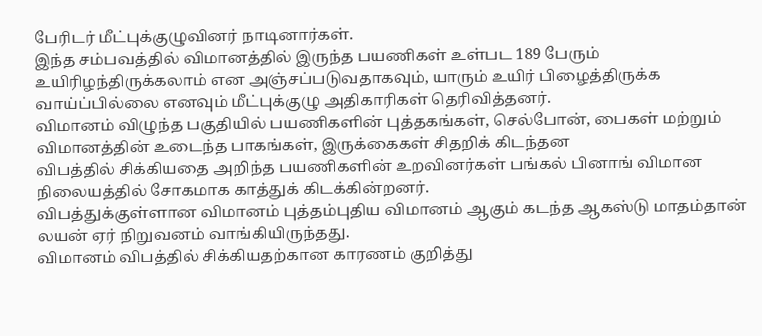பேரிடர் மீட்புக்குழுவினர் நாடினார்கள்.
இந்த சம்பவத்தில் விமானத்தில் இருந்த பயணிகள் உள்பட 189 பேரும் உயிரிழந்திருக்கலாம் என அஞ்சப்படுவதாகவும், யாரும் உயிர் பிழைத்திருக்க வாய்ப்பில்லை எனவும் மீட்புக்குழு அதிகாரிகள் தெரிவித்தனர்.
விமானம் விழுந்த பகுதியில் பயணிகளின் புத்தகங்கள், செல்போன், பைகள் மற்றும் விமானத்தின் உடைந்த பாகங்கள், இருக்கைகள் சிதறிக் கிடந்தன
விபத்தில் சிக்கியதை அறிந்த பயணிகளின் உறவினர்கள் பங்கல் பினாங் விமான நிலையத்தில் சோகமாக காத்துக் கிடக்கின்றனர்.
விபத்துக்குள்ளான விமானம் புத்தம்புதிய விமானம் ஆகும் கடந்த ஆகஸ்டு மாதம்தான் லயன் ஏர் நிறுவனம் வாங்கியிருந்தது.
விமானம் விபத்தில் சிக்கியதற்கான காரணம் குறித்து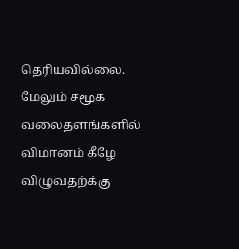தெரியவில்லை.
மேலும் சமூக வலைதளங்களில் விமானம் கீழே விழுவதற்க்கு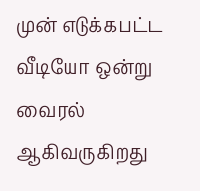முன் எடுக்கபட்ட வீடியோ ஒன்று வைரல் ஆகிவருகிறது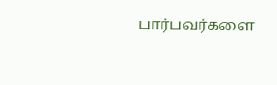பார்பவர்களை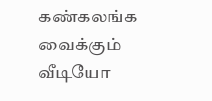கண்கலங்க வைக்கும் வீடியோ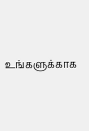உங்களுக்காக